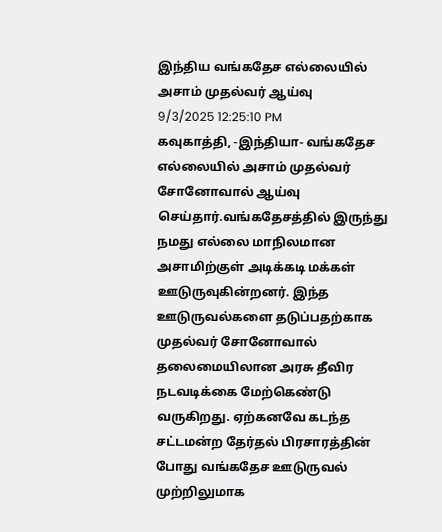இந்திய வங்கதேச எல்லையில் அசாம் முதல்வர் ஆய்வு
9/3/2025 12:25:10 PM
கவுகாத்தி, -இந்தியா- வங்கதேச எல்லையில் அசாம் முதல்வர் சோனோவால் ஆய்வு செய்தார்.வங்கதேசத்தில் இருந்து நமது எல்லை மாநிலமான அசாமிற்குள் அடிக்கடி மக்கள் ஊடுருவுகின்றனர். இந்த ஊடுருவல்களை தடுப்பதற்காக முதல்வர் சோனோவால் தலைமையிலான அரசு தீவிர நடவடிக்கை மேற்கெண்டு வருகிறது. ஏற்கனவே கடந்த சட்டமன்ற தேர்தல் பிரசாரத்தின் போது வங்கதேச ஊடுருவல் முற்றிலுமாக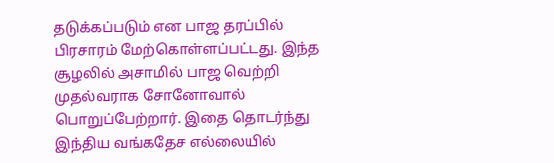தடுக்கப்படும் என பாஜ தரப்பில் பிரசாரம் மேற்கொள்ளப்பட்டது. இந்த சூழலில் அசாமில் பாஜ வெற்றி முதல்வராக சோனோவால் பொறுப்பேற்றார். இதை தொடர்ந்து இந்திய வங்கதேச எல்லையில்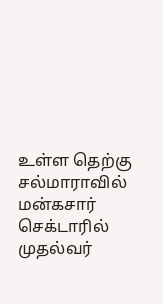உள்ள தெற்கு சல்மாராவில் மன்கசார் செக்டாரில் முதல்வர்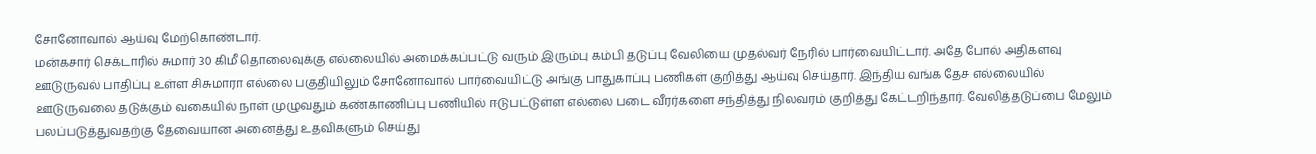சோனோவால் ஆய்வு மேற்கொண்டார்.
மன்கசார் செக்டாரில் சுமார் 30 கிமீ தொலைவுக்கு எல்லையில் அமைக்கப்பட்டு வரும் இரும்பு கம்பி தடுப்பு வேலியை முதல்வர் நேரில் பார்வையிட்டார். அதே போல் அதிகளவு ஊடுருவல் பாதிப்பு உள்ள சிசுமாரா எல்லை பகுதியிலும் சோனோவால் பார்வையிட்டு அங்கு பாதுகாப்பு பணிகள் குறித்து ஆய்வு செய்தார். இந்திய வங்க தேச எல்லையில் ஊடுருவலை தடுக்கும் வகையில் நாள் முழுவதும் கண்காணிப்பு பணியில் ஈடுபட்டுள்ள எல்லை படை வீரர்களை சந்தித்து நிலவரம் குறித்து கேட்டறிந்தார். வேலித்தடுப்பை மேலும் பலப்படுத்துவதற்கு தேவையான அனைத்து உதவிகளும் செய்து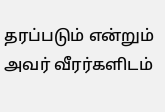தரப்படும் என்றும் அவர் வீரர்களிடம்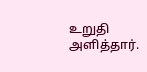உறுதி அளித்தார்.